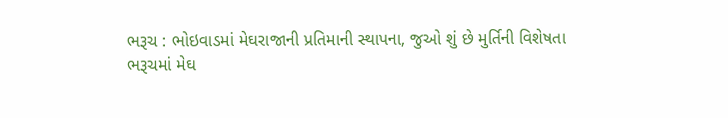ભરૂચ : ભોઇવાડમાં મેઘરાજાની પ્રતિમાની સ્થાપના, જુઓ શું છે મુર્તિની વિશેષતા
ભરૂચમાં મેઘ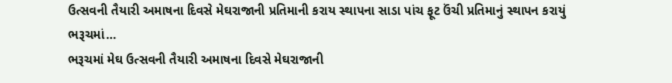ઉત્સવની તૈયારી અમાષના દિવસે મેઘરાજાની પ્રતિમાની કરાય સ્થાપના સાડા પાંચ ફૂટ ઉંચી પ્રતિમાનું સ્થાપન કરાયું ભરૂચમાં…
ભરૂચમાં મેઘ ઉત્સવની તૈયારી અમાષના દિવસે મેઘરાજાની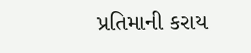પ્રતિમાની કરાય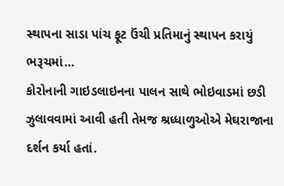સ્થાપના સાડા પાંચ ફૂટ ઉંચી પ્રતિમાનું સ્થાપન કરાયું ભરૂચમાં…
કોરોનાની ગાઇડલાઇનના પાલન સાથે ભોઇવાડમાં છડી ઝુલાવવામાં આવી હતી તેમજ શ્રધ્ધાળુઓએ મેઘરાજાના દર્શન કર્યા હતાં.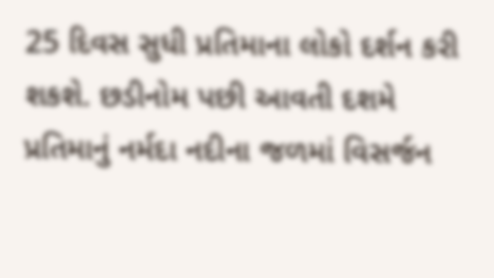25 દિવસ સુધી પ્રતિમાના લોકો દર્શન કરી શકશે. છડીનોમ પછી આવતી દશમે પ્રતિમાનું નર્મદા નદીના જળમાં વિસર્જન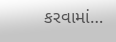કરવામાં…